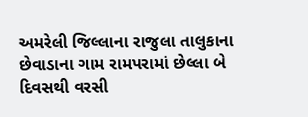અમરેલી જિલ્લાના રાજુલા તાલુકાના છેવાડાના ગામ રામપરામાં છેલ્લા બે દિવસથી વરસી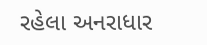રહેલા અનરાધાર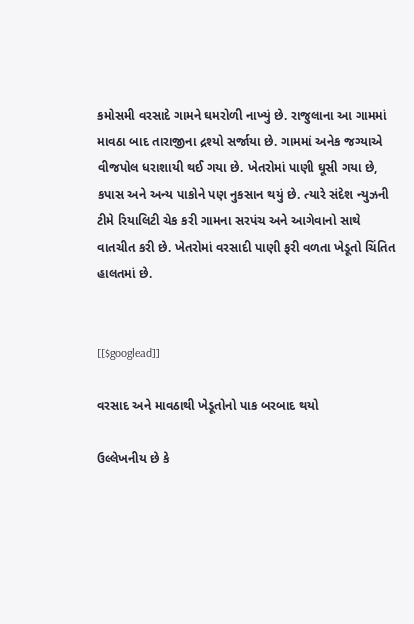કમોસમી વરસાદે ગામને ઘમરોળી નાખ્યું છે. રાજુલાના આ ગામમાં માવઠા બાદ તારાજીના દ્રશ્યો સર્જાયા છે. ગામમાં અનેક જગ્યાએ વીજપોલ ધરાશાયી થઈ ગયા છે. ખેતરોમાં પાણી ઘૂસી ગયા છે, કપાસ અને અન્ય પાકોને પણ નુકસાન થયું છે. ત્યારે સંદેશ ન્યુઝની ટીમે રિયાલિટી ચેક કરી ગામના સરપંચ અને આગેવાનો સાથે વાતચીત કરી છે. ખેતરોમાં વરસાદી પાણી ફરી વળતા ખેડૂતો ચિંતિત હાલતમાં છે.


[[$googlead]]

વરસાદ અને માવઠાથી ખેડૂતોનો પાક બરબાદ થયો

ઉલ્લેખનીય છે કે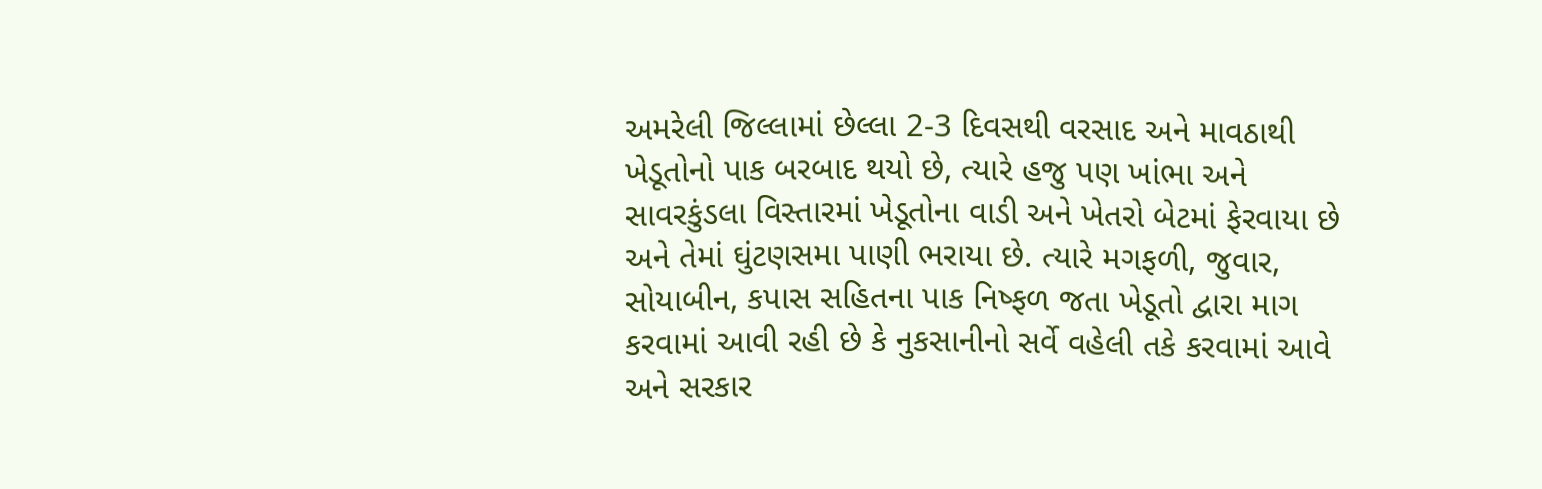અમરેલી જિલ્લામાં છેલ્લા 2-3 દિવસથી વરસાદ અને માવઠાથી ખેડૂતોનો પાક બરબાદ થયો છે, ત્યારે હજુ પણ ખાંભા અને સાવરકુંડલા વિસ્તારમાં ખેડૂતોના વાડી અને ખેતરો બેટમાં ફેરવાયા છે અને તેમાં ઘુંટણસમા પાણી ભરાયા છે. ત્યારે મગફળી, જુવાર, સોયાબીન, કપાસ સહિતના પાક નિષ્ફળ જતા ખેડૂતો દ્વારા માગ કરવામાં આવી રહી છે કે નુકસાનીનો સર્વે વહેલી તકે કરવામાં આવે અને સરકાર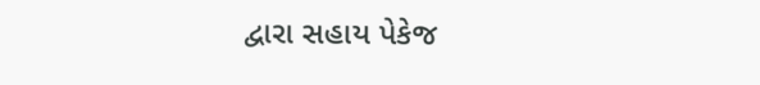દ્વારા સહાય પેકેજ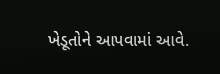ખેડૂતોને આપવામાં આવે.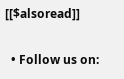[[$alsoread]]

  • Follow us on: